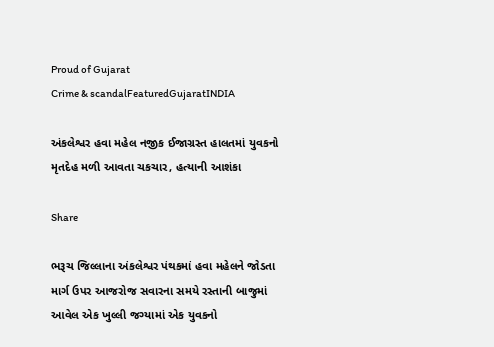Proud of Gujarat
Crime & scandalFeaturedGujaratINDIA

અંકલેશ્વર હવા મહેલ નજીક ઈજાગ્રસ્ત હાલતમાં યુવકનો મૃતદેહ મળી આવતા ચકચાર, હત્યાની આશંકા

Share

ભરૂચ જિલ્લાના અંકલેશ્વર પંથકમાં હવા મહેલને જોડતા માર્ગ ઉપર આજરોજ સવારના સમયે રસ્તાની બાજુમાં આવેલ એક ખુલ્લી જગ્યામાં એક યુવકનો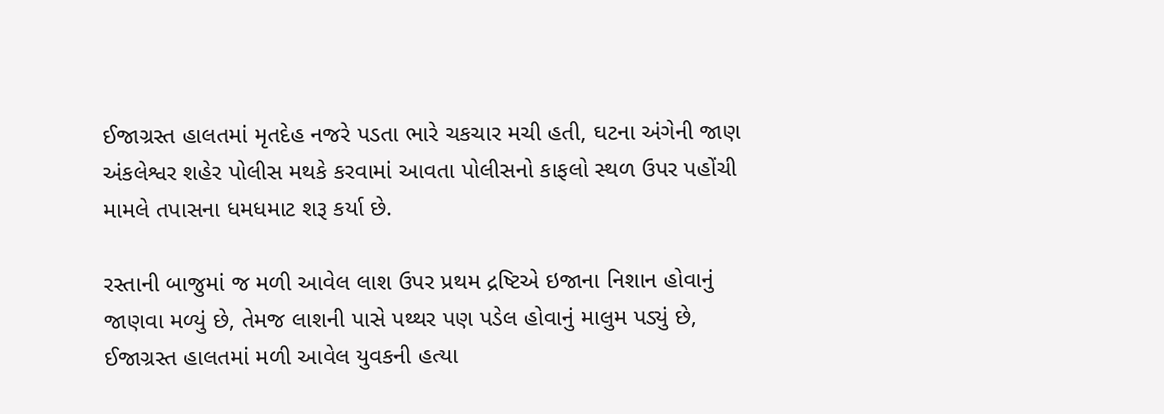ઈજાગ્રસ્ત હાલતમાં મૃતદેહ નજરે પડતા ભારે ચકચાર મચી હતી, ઘટના અંગેની જાણ અંકલેશ્વર શહેર પોલીસ મથકે કરવામાં આવતા પોલીસનો કાફલો સ્થળ ઉપર પહોંચી મામલે તપાસના ધમધમાટ શરૂ કર્યા છે.

રસ્તાની બાજુમાં જ મળી આવેલ લાશ ઉપર પ્રથમ દ્રષ્ટિએ ઇજાના નિશાન હોવાનું જાણવા મળ્યું છે, તેમજ લાશની પાસે પથ્થર પણ પડેલ હોવાનું માલુમ પડ્યું છે, ઈજાગ્રસ્ત હાલતમાં મળી આવેલ યુવકની હત્યા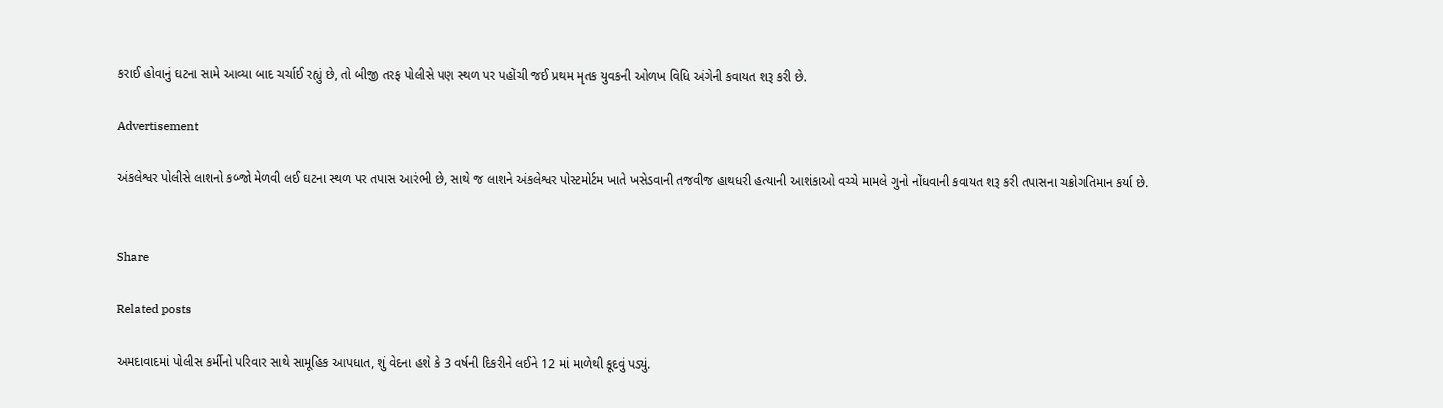કરાઈ હોવાનું ઘટના સામે આવ્યા બાદ ચર્ચાઈ રહ્યું છે, તો બીજી તરફ પોલીસે પણ સ્થળ પર પહોંચી જઈ પ્રથમ મૃતક યુવકની ઓળખ વિધિ અંગેની કવાયત શરૂ કરી છે.

Advertisement

અંકલેશ્વર પોલીસે લાશનો કબ્જો મેળવી લઈ ઘટના સ્થળ પર તપાસ આરંભી છે, સાથે જ લાશને અંકલેશ્વર પોસ્ટમોર્ટમ ખાતે ખસેડવાની તજવીજ હાથધરી હત્યાની આશંકાઓ વચ્ચે મામલે ગુનો નોંધવાની કવાયત શરૂ કરી તપાસના ચક્રોગતિમાન કર્યા છે.


Share

Related posts

અમદાવાદમાં પોલીસ કર્મીનો પરિવાર સાથે સામૂહિક આપધાત, શું વેદના હશે કે 3 વર્ષની દિકરીને લઈને 12 માં માળેથી કૂદવું પડ્યું.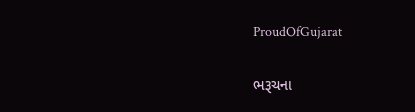ProudOfGujarat

ભરૂચના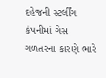દહેજની સ્ટર્લીંગ કંપનીમાં ગેસ ગળતરના કારણે ભારે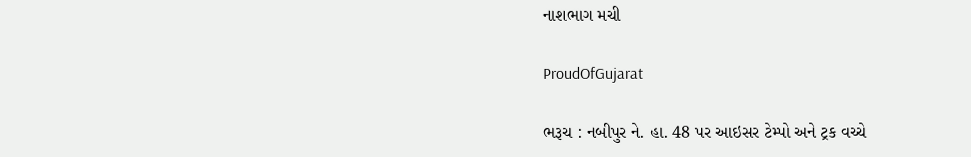નાશભાગ મચી

ProudOfGujarat

ભરૂચ : નબીપુર ને. હા. 48 પર આઇસર ટેમ્પો અને ટ્રક વચ્ચે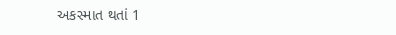અકસ્માત થતાં 1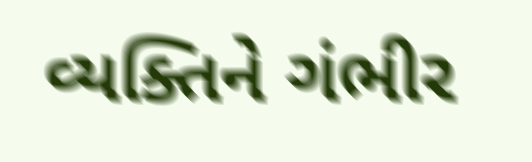વ્યક્તિને ગંભીર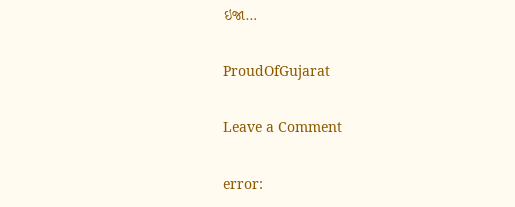ઇજા…

ProudOfGujarat

Leave a Comment

error: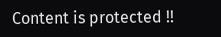Content is protected !!